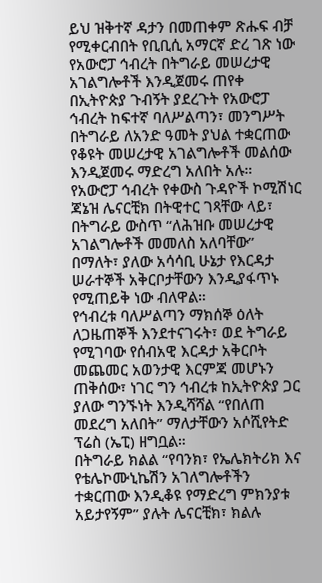ይህ ዝቅተኛ ዳታን በመጠቀም ጽሑፍ ብቻ የሚቀርብበት የቢቢሲ አማርኛ ድረ ገጽ ነው
የአውሮፓ ኅብረት በትግራይ መሠረታዊ አገልግሎቶች እንዲጀመሩ ጠየቀ
በኢትዮጵያ ጉብኝት ያደረጉት የአውሮፓ ኅብረት ከፍተኛ ባለሥልጣን፣ መንግሥት በትግራይ ለአንድ ዓመት ያህል ተቋርጠው የቆዩት መሠረታዊ አገልግሎቶች መልሰው እንዲጀመሩ ማድረግ አለበት አሉ።
የአውሮፓ ኅብረት የቀውስ ጉዳዮች ኮሚሽነር ጃኔዝ ሌናርቺክ በትዊተር ገጻቸው ላይ፣ በትግራይ ውስጥ “ለሕዝቡ መሠረታዊ አገልግሎቶች መመለስ አለባቸው” በማለት፣ ያለው አሳሳቢ ሁኔታ የእርዳታ ሠራተኞች አቅርቦታቸውን እንዲያፋጥኑ የሚጠይቅ ነው ብለዋል።
የኅብረቱ ባለሥልጣን ማክሰኞ ዕለት ለጋዜጠኞች እንደተናገሩት፣ ወደ ትግራይ የሚገባው የሰብአዊ እርዳታ አቅርቦት መጨመር አወንታዊ እርምጃ መሆኑን ጠቅሰው፣ ነገር ግን ኅብረቱ ከኢትዮጵያ ጋር ያለው ግንኙነት እንዲሻሻል “የበለጠ መደረግ አለበት” ማለታቸውን አሶሺየትድ ፕሬስ (ኤፒ) ዘግቧል።
በትግራይ ክልል “የባንክ፣ የኤሌክትሪክ እና የቴሌኮሙኒኬሽን አገለግሎቶችን ተቋርጠው እንዲቆዩ የማድረግ ምክንያቱ አይታየኝም” ያሉት ሌናርቺክ፣ ክልሉ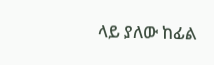ላይ ያለው ከፊል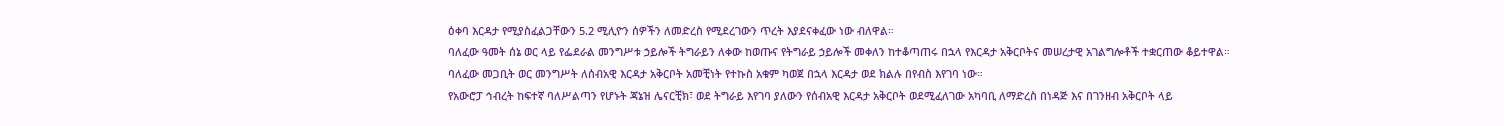ዕቀባ እርዳታ የሚያስፈልጋቸውን 5.2 ሚሊዮን ሰዎችን ለመድረስ የሚደረገውን ጥረት እያደናቀፈው ነው ብለዋል።
ባለፈው ዓመት ሰኔ ወር ላይ የፌደራል መንግሥቱ ኃይሎች ትግራይን ለቀው ከወጡና የትግራይ ኃይሎች መቀለን ከተቆጣጠሩ በኋላ የእርዳታ አቅርቦትና መሠረታዊ አገልግሎቶች ተቋርጠው ቆይተዋል።
ባለፈው መጋቢት ወር መንግሥት ለሰብአዊ እርዳታ አቅርቦት አመቺነት የተኩስ አቁም ካወጀ በኋላ እርዳታ ወደ ክልሉ በየብስ እየገባ ነው።
የአውሮፓ ኅብረት ከፍተኛ ባለሥልጣን የሆኑት ጃኔዝ ሌናርቺክ፣ ወደ ትግራይ እየገባ ያለውን የሰብአዊ እርዳታ አቅርቦት ወደሚፈለገው አካባቢ ለማድረስ በነዳጅ እና በገንዘብ አቅርቦት ላይ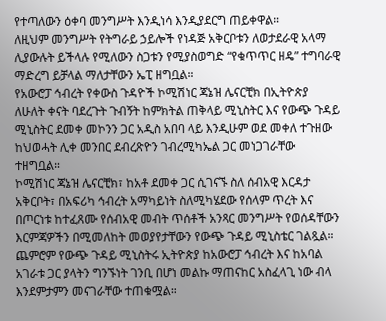የተጣለውን ዕቀባ መንግሥት እንዲነሳ እንዲያደርግ ጠይቀዋል።
ለዚህም መንግሥት የትግራይ ኃይሎች የነዳጅ አቅርቦቱን ለወታደራዊ አላማ ሊያውሉት ይችላሉ የሚለውን ስጋቱን የሚያስወግድ “የቁጥጥር ዘዴ” ተግባራዊ ማድረግ ይቻላል ማለታቸውን ኤፒ ዘግቧል።
የአውሮፓ ኅብረት የቀውስ ጉዳዮች ኮሚሽነር ጃኔዝ ሌናርቺክ በኢትዮጵያ ለሁለት ቀናት ባደረጉት ጉብኝት ከምክትል ጠቅላይ ሚኒስትር እና የውጭ ጉዳይ ሚኒስትር ደመቀ መኮንን ጋር አዲስ አበባ ላይ እንዲሁም ወደ መቀለ ተጉዘው ከህወሓት ሊቀ መንበር ደብረጽዮን ገብረሚካኤል ጋር መነጋገራቸው ተዘግቧል።
ኮሚሽነር ጃኔዝ ሌናርቺክ፣ ከአቶ ደመቀ ጋር ሲገናኙ ስለ ሰብአዊ እርዳታ አቅርቦት፣ በአፍሪካ ኅብረት አማካይነት ስለሚካሄደው የሰላም ጥረት እና በጦርነቱ ከተፈጸሙ የሰብአዊ መብት ጥሰቶች አንጻር መንግሥት የወሰዳቸውን እርምጃዎችን በሚመለከት መወያየታቸውን የውጭ ጉዳይ ሚኒስቴር ገልጿል።
ጨምሮም የውጭ ጉዳይ ሚኒስትሩ ኢትዮጵያ ከአውሮፓ ኅብረት እና ከአባል አገራቱ ጋር ያላትን ግንኙነት ገንቢ በሆነ መልኩ ማጠናከር አስፈላጊ ነው ብላ እንደምታምን መናገራቸው ተጠቁሟል።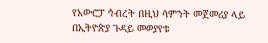የአውሮፓ ኅብረት በዚህ ሳምንት መጀመሪያ ላይ በኢትዮጵያ ጉዳይ መወያየቱ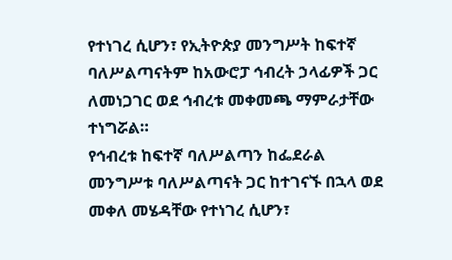የተነገረ ሲሆን፣ የኢትዮጵያ መንግሥት ከፍተኛ ባለሥልጣናትም ከአውሮፓ ኅብረት ኃላፊዎች ጋር ለመነጋገር ወደ ኅብረቱ መቀመጫ ማምራታቸው ተነግሯል።
የኅብረቱ ከፍተኛ ባለሥልጣን ከፌደራል መንግሥቱ ባለሥልጣናት ጋር ከተገናኙ በኋላ ወደ መቀለ መሄዳቸው የተነገረ ሲሆን፣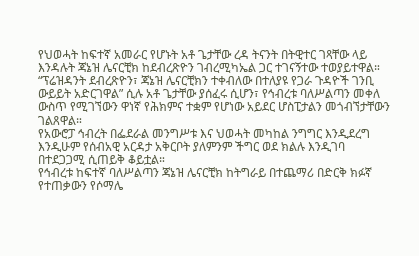የህወሓት ከፍተኛ አመራር የሆኑት አቶ ጌታቸው ረዳ ትናንት በትዊተር ገጻቸው ላይ እንዳሉት ጃኔዝ ሌናርቺክ ከደብረጽዮን ገብረሚካኤል ጋር ተገናኝተው ተወያይተዋል።
“ፕሬዝዳንት ደብረጽዮን፣ ጃኔዝ ሌናርቺክን ተቀብለው በተለያዩ የጋራ ጉዳዮች ገንቢ ውይይት አድርገዋል” ሲሉ አቶ ጌታቸው ያሰፈሩ ሲሆን፣ የኅብረቱ ባለሥልጣን መቀለ ውስጥ የሚገኘውን ዋነኛ የሕክምና ተቋም የሆነው አይደር ሆስፒታልን መጎብኘታቸውን ገልጸዋል።
የአውሮፓ ኅብረት በፌደራል መንግሥቱ እና ህወሓት መካከል ንግግር እንዲደረግ እንዲሁም የሰብአዊ አርዳታ አቅርቦት ያለምንም ችግር ወደ ክልሉ እንዲገባ በተደጋጋሚ ሲጠይቅ ቆይቷል።
የኅብረቱ ከፍተኛ ባለሥልጣን ጃኔዝ ሌናርቺክ ከትግራይ በተጨማሪ በድርቅ ክፉኛ የተጠቃውን የሶማሌ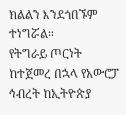ክልልን እንደጎበኙም ተነግሯል።
የትግራይ ጦርነት ከተጀመረ በኋላ የአውሮፓ ኅብረት ከኢትዮጵያ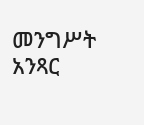መንግሥት አንጻር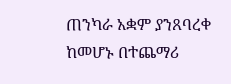ጠንካራ አቋም ያንጸባረቀ ከመሆኑ በተጨማሪ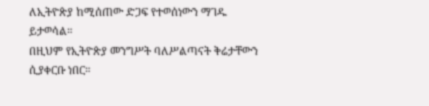ለኢትዮጵያ ከሚሰጠው ድጋፍ የተወሰነውን ማገዱ ይታወሳል።
በዚህም የኢትዮጵያ መንግሥት ባለሥልጣናት ቅሬታቸውን ሲያቀርቡ ነበር።